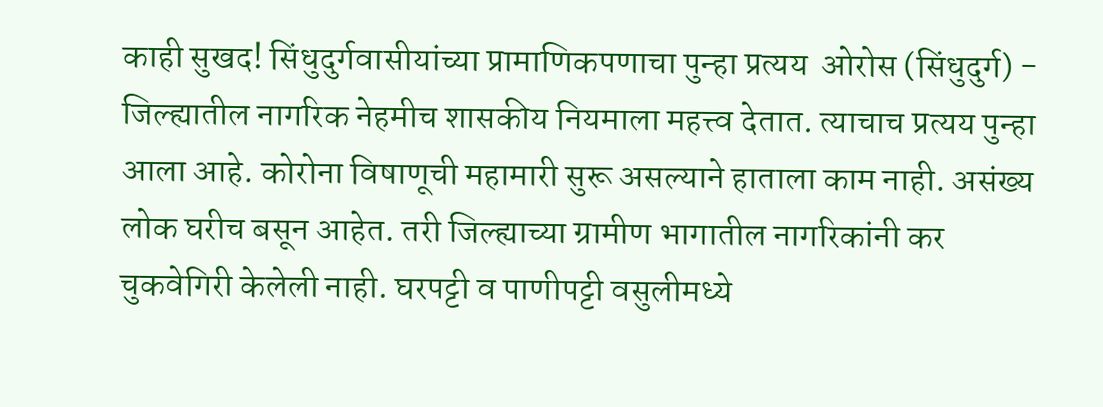काही सुखद! सिंधुदुर्गवासीयांच्या प्रामाणिकपणाचा पुन्हा प्रत्यय  ओरोस (सिंधुदुर्ग) - जिल्ह्यातील नागरिक नेहमीच शासकीय नियमाला महत्त्व देतात. त्याचाच प्रत्यय पुन्हा आला आहे. कोरोना विषाणूची महामारी सुरू असल्याने हाताला काम नाही. असंख्य लोक घरीच बसून आहेत. तरी जिल्ह्याच्या ग्रामीण भागातील नागरिकांनी कर चुकवेगिरी केलेली नाही. घरपट्टी व पाणीपट्टी वसुलीमध्ये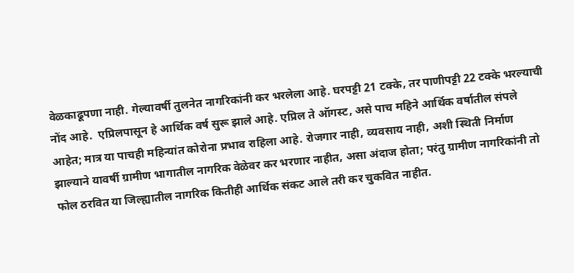वेळकाढूपणा नाही. गेल्यावर्षी तुलनेत नागरिकांनी कर भरलेला आहे. घरपट्टी 21 टक्के, तर पाणीपट्टी 22 टक्के भरल्याची नोंद आहे.  एप्रिलपासून हे आर्थिक वर्ष सुरू झाले आहे. एप्रिल ते ऑगस्ट, असे पाच महिने आर्थिक वर्षातील संपले आहेत; मात्र या पाचही महिन्यांत कोरोना प्रभाव राहिला आहे. रोजगार नाही, व्यवसाय नाही, अशी स्थिती निर्माण झाल्याने यावर्षी ग्रामीण भागातील नागरिक वेळेवर कर भरणार नाहीत, असा अंदाज होता; परंतु ग्रामीण नागरिकांनी तो फोल ठरवित या जिल्ह्यातील नागरिक कितीही आर्थिक संकट आले तरी कर चुकवित नाहीत.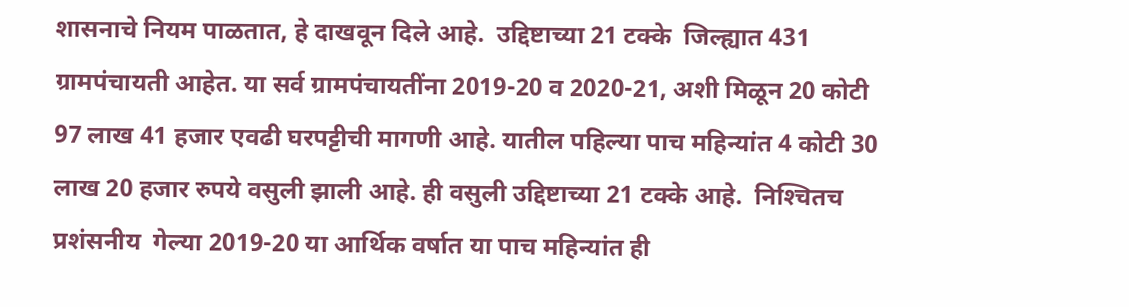शासनाचे नियम पाळतात, हे दाखवून दिले आहे.  उद्दिष्टाच्या 21 टक्के  जिल्ह्यात 431 ग्रामपंचायती आहेत. या सर्व ग्रामपंचायतींना 2019-20 व 2020-21, अशी मिळून 20 कोटी 97 लाख 41 हजार एवढी घरपट्टीची मागणी आहे. यातील पहिल्या पाच महिन्यांत 4 कोटी 30 लाख 20 हजार रुपये वसुली झाली आहे. ही वसुली उद्दिष्टाच्या 21 टक्के आहे.  निश्‍चितच प्रशंसनीय  गेल्या 2019-20 या आर्थिक वर्षात या पाच महिन्यांत ही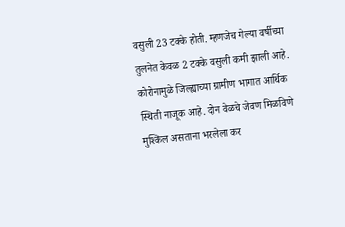वसुली 23 टक्के होती. म्हणजेच गेल्या वर्षीच्या तुलनेत केवळ 2 टक्के वसुली कमी झाली आहे. कोरोनामुळे जिल्ह्याच्या ग्रामीण भागात आर्थिक स्थिती नाजूक आहे. दोन वेळचे जेवण मिळविणे मुश्‍किल असताना भरलेला कर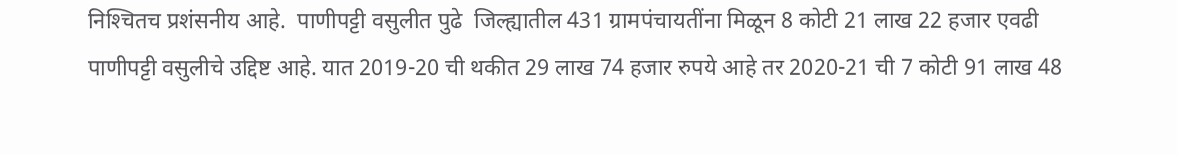निश्‍चितच प्रशंसनीय आहे.  पाणीपट्टी वसुलीत पुढे  जिल्ह्यातील 431 ग्रामपंचायतींना मिळून 8 कोटी 21 लाख 22 हजार एवढी पाणीपट्टी वसुलीचे उद्दिष्ट आहे. यात 2019-20 ची थकीत 29 लाख 74 हजार रुपये आहे तर 2020-21 ची 7 कोटी 91 लाख 48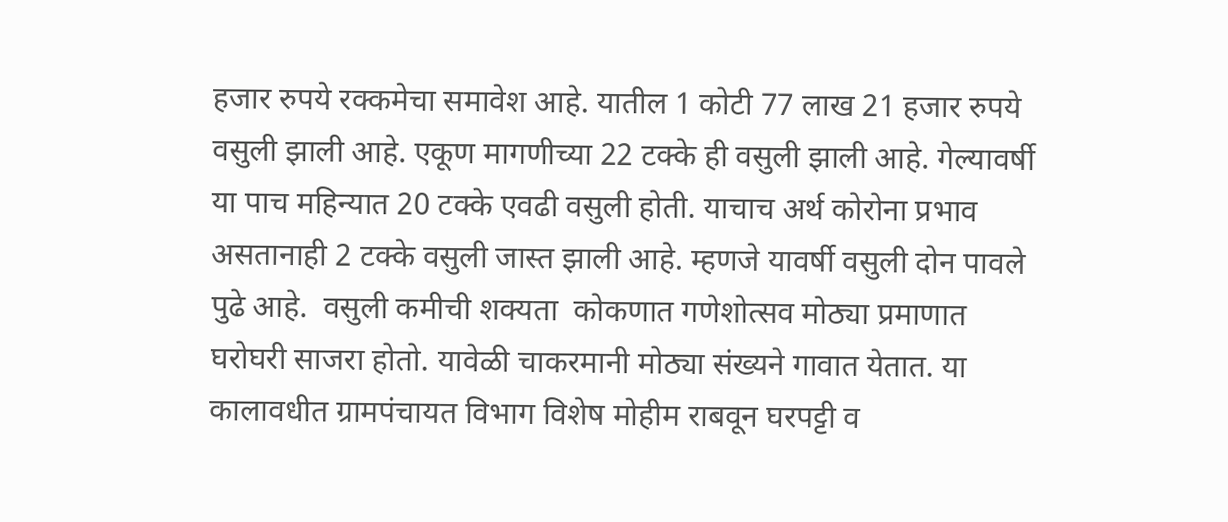हजार रुपये रक्कमेचा समावेश आहे. यातील 1 कोटी 77 लाख 21 हजार रुपये वसुली झाली आहे. एकूण मागणीच्या 22 टक्के ही वसुली झाली आहे. गेल्यावर्षी या पाच महिन्यात 20 टक्के एवढी वसुली होती. याचाच अर्थ कोरोना प्रभाव असतानाही 2 टक्के वसुली जास्त झाली आहे. म्हणजे यावर्षी वसुली दोन पावले पुढे आहे.  वसुली कमीची शक्‍यता  कोकणात गणेशोत्सव मोठ्या प्रमाणात घरोघरी साजरा होतो. यावेळी चाकरमानी मोठ्या संख्यने गावात येतात. या कालावधीत ग्रामपंचायत विभाग विशेष मोहीम राबवून घरपट्टी व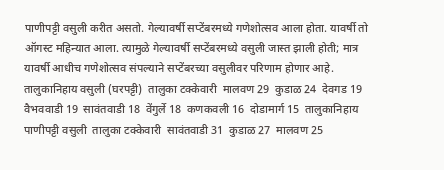पाणीपट्टी वसुली करीत असतो. गेल्यावर्षी सप्टेंबरमध्ये गणेशोत्सव आला होता. यावर्षी तो ऑगस्ट महिन्यात आला. त्यामुळे गेल्यावर्षी सप्टेंबरमध्ये वसुली जास्त झाली होती; मात्र यावर्षी आधीच गणेशोत्सव संपल्याने सप्टेंबरच्या वसुलीवर परिणाम होणार आहे.  तालुकानिहाय वसुली (घरपट्टी)  तालुका टक्केवारी  मालवण 29  कुडाळ 24  देवगड 19  वैभववाडी 19  सावंतवाडी 18  वेंगुर्ले 18  कणकवली 16  दोडामार्ग 15  तालुकानिहाय पाणीपट्टी वसुली  तालुका टक्केवारी  सावंतवाडी 31  कुडाळ 27  मालवण 25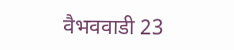वैभववाडी 23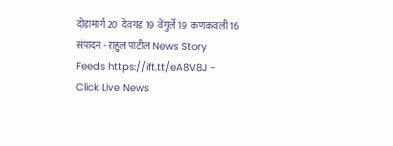दोडामार्ग 20  देवगड 19  वेंगुर्ले 19  कणकवली 16   संपादन - राहुल पाटील News Story Feeds https://ift.tt/eA8V8J - Click Live News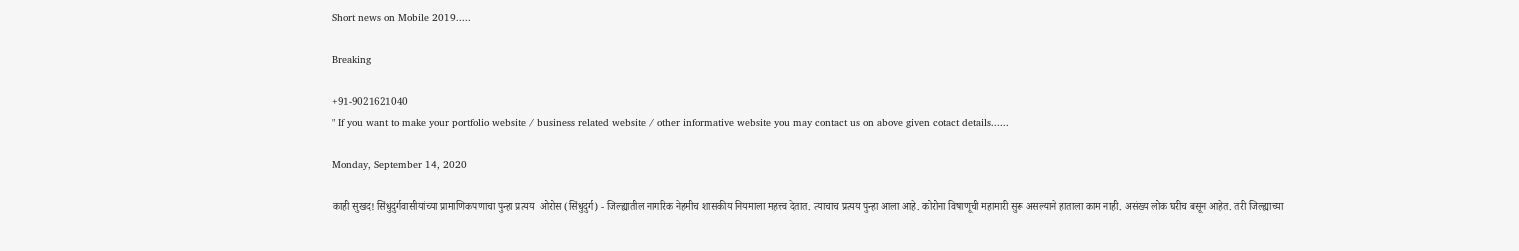Short news on Mobile 2019.....

Breaking

+91-9021621040
" If you want to make your portfolio website / business related website / other informative website you may contact us on above given cotact details......

Monday, September 14, 2020

काही सुखद! सिंधुदुर्गवासीयांच्या प्रामाणिकपणाचा पुन्हा प्रत्यय  ओरोस (सिंधुदुर्ग) - जिल्ह्यातील नागरिक नेहमीच शासकीय नियमाला महत्त्व देतात. त्याचाच प्रत्यय पुन्हा आला आहे. कोरोना विषाणूची महामारी सुरू असल्याने हाताला काम नाही. असंख्य लोक घरीच बसून आहेत. तरी जिल्ह्याच्या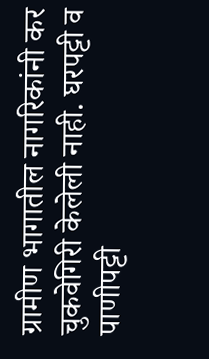ग्रामीण भागातील नागरिकांनी कर चुकवेगिरी केलेली नाही. घरपट्टी व पाणीपट्टी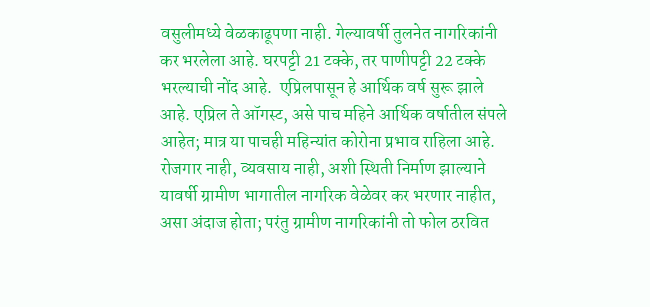वसुलीमध्ये वेळकाढूपणा नाही. गेल्यावर्षी तुलनेत नागरिकांनी कर भरलेला आहे. घरपट्टी 21 टक्के, तर पाणीपट्टी 22 टक्के भरल्याची नोंद आहे.  एप्रिलपासून हे आर्थिक वर्ष सुरू झाले आहे. एप्रिल ते ऑगस्ट, असे पाच महिने आर्थिक वर्षातील संपले आहेत; मात्र या पाचही महिन्यांत कोरोना प्रभाव राहिला आहे. रोजगार नाही, व्यवसाय नाही, अशी स्थिती निर्माण झाल्याने यावर्षी ग्रामीण भागातील नागरिक वेळेवर कर भरणार नाहीत, असा अंदाज होता; परंतु ग्रामीण नागरिकांनी तो फोल ठरवित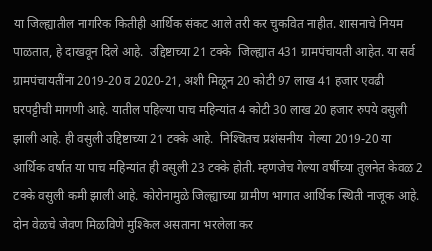या जिल्ह्यातील नागरिक कितीही आर्थिक संकट आले तरी कर चुकवित नाहीत. शासनाचे नियम पाळतात, हे दाखवून दिले आहे.  उद्दिष्टाच्या 21 टक्के  जिल्ह्यात 431 ग्रामपंचायती आहेत. या सर्व ग्रामपंचायतींना 2019-20 व 2020-21, अशी मिळून 20 कोटी 97 लाख 41 हजार एवढी घरपट्टीची मागणी आहे. यातील पहिल्या पाच महिन्यांत 4 कोटी 30 लाख 20 हजार रुपये वसुली झाली आहे. ही वसुली उद्दिष्टाच्या 21 टक्के आहे.  निश्‍चितच प्रशंसनीय  गेल्या 2019-20 या आर्थिक वर्षात या पाच महिन्यांत ही वसुली 23 टक्के होती. म्हणजेच गेल्या वर्षीच्या तुलनेत केवळ 2 टक्के वसुली कमी झाली आहे. कोरोनामुळे जिल्ह्याच्या ग्रामीण भागात आर्थिक स्थिती नाजूक आहे. दोन वेळचे जेवण मिळविणे मुश्‍किल असताना भरलेला कर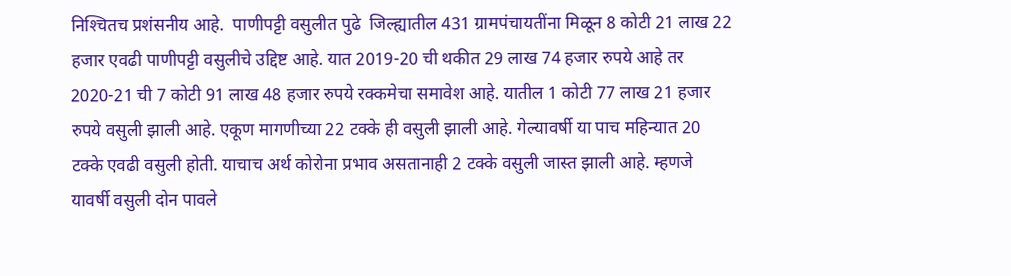निश्‍चितच प्रशंसनीय आहे.  पाणीपट्टी वसुलीत पुढे  जिल्ह्यातील 431 ग्रामपंचायतींना मिळून 8 कोटी 21 लाख 22 हजार एवढी पाणीपट्टी वसुलीचे उद्दिष्ट आहे. यात 2019-20 ची थकीत 29 लाख 74 हजार रुपये आहे तर 2020-21 ची 7 कोटी 91 लाख 48 हजार रुपये रक्कमेचा समावेश आहे. यातील 1 कोटी 77 लाख 21 हजार रुपये वसुली झाली आहे. एकूण मागणीच्या 22 टक्के ही वसुली झाली आहे. गेल्यावर्षी या पाच महिन्यात 20 टक्के एवढी वसुली होती. याचाच अर्थ कोरोना प्रभाव असतानाही 2 टक्के वसुली जास्त झाली आहे. म्हणजे यावर्षी वसुली दोन पावले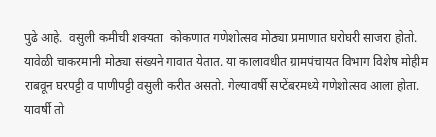पुढे आहे.  वसुली कमीची शक्‍यता  कोकणात गणेशोत्सव मोठ्या प्रमाणात घरोघरी साजरा होतो. यावेळी चाकरमानी मोठ्या संख्यने गावात येतात. या कालावधीत ग्रामपंचायत विभाग विशेष मोहीम राबवून घरपट्टी व पाणीपट्टी वसुली करीत असतो. गेल्यावर्षी सप्टेंबरमध्ये गणेशोत्सव आला होता. यावर्षी तो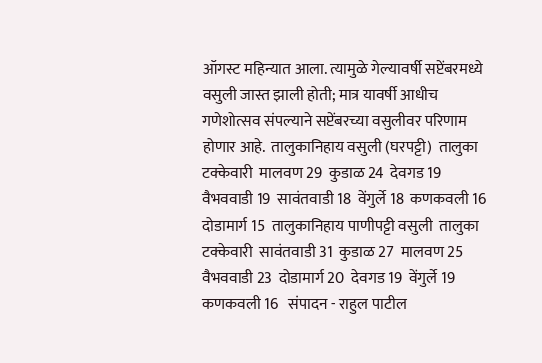ऑगस्ट महिन्यात आला. त्यामुळे गेल्यावर्षी सप्टेंबरमध्ये वसुली जास्त झाली होती; मात्र यावर्षी आधीच गणेशोत्सव संपल्याने सप्टेंबरच्या वसुलीवर परिणाम होणार आहे.  तालुकानिहाय वसुली (घरपट्टी)  तालुका टक्केवारी  मालवण 29  कुडाळ 24  देवगड 19  वैभववाडी 19  सावंतवाडी 18  वेंगुर्ले 18  कणकवली 16  दोडामार्ग 15  तालुकानिहाय पाणीपट्टी वसुली  तालुका टक्केवारी  सावंतवाडी 31  कुडाळ 27  मालवण 25  वैभववाडी 23  दोडामार्ग 20  देवगड 19  वेंगुर्ले 19  कणकवली 16   संपादन - राहुल पाटील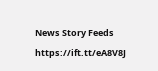News Story Feeds https://ift.tt/eA8V8J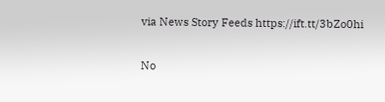via News Story Feeds https://ift.tt/3bZo0hi

No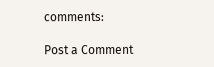comments:

Post a Comment